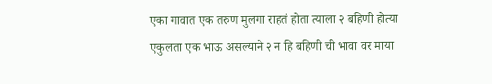एका गावात एक तरुण मुलगा राहतं होता त्याला २ बहिणी होत्या
एकुलता एक भाऊ असल्याने २ न हि बहिणी ची भावा वर माया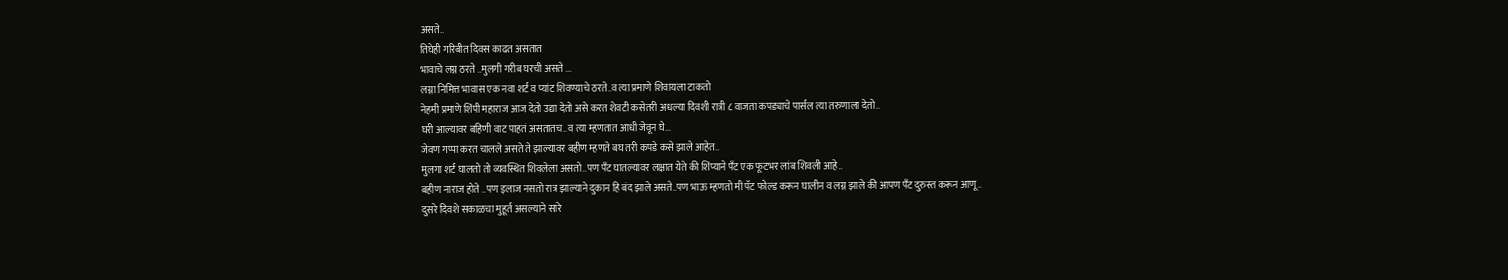असते..
तिघेही गरिबीत दिवस काढत असतात
भावाचे लग्न ठरते ..मुलगी गरीब घरची असते ...
लग्ना निमित्त भावास एक नवा शर्ट व प्यांट शिवण्याचे ठरते..व त्या प्रमाणे शिवायला टाकतो
नेहमी प्रमाणे शिंपी महाराज आज देतो उद्या देतो असे करत शेवटी कसेतरी अधल्या दिवशी रात्री ८ वाजता कपड्याचे पार्सल त्या तरुणाला देतो..
घरी आल्यावर बहिणी वाट पाहतं असतातच..व त्या म्हणतात आधी जेवून घे...
जेवण गप्पा करत चालले असते ते झाल्यावर बहीण म्हणते बघ तरी कपडे कसे झाले आहेत..
मुलगा शर्ट घालतो तो व्यवस्थित शिवलेला असतो..पण पॅंट घातल्यावर लक्षात येते की शिंप्याने पॅंट एक फूटभर लांब शिवली आहे..
बहीण नाराज होते ..पण इलाज नसतो रात्र झाल्याने दुकान हि बंद झाले असते..पण भाऊ म्हणतो मी पॅट फोल्ड करून घालीन व लग्न झाले की आपण पॅंट दुरुस्त करून आणू..
दुसरे दिवशे सकाळचा मुहूर्त असल्याने सारे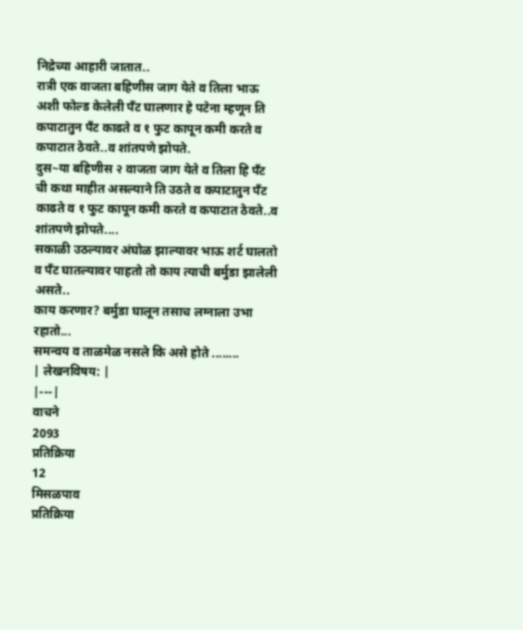निद्रेच्या आहारी जातात..
रात्री एक वाजता बहिणीस जाग येते व तिला भाऊ अशी फोल्ड केलेली पॅंट घालणार हे पटेना म्हणून ति कपाटातुन पॅंट काढते व १ फुट कापून कमी करते व कपाटात ठेवते..व शांतपणे झोपते.
दुस~या बहिणीस २ वाजता जाग येते व तिला हि पॅंट ची कथा माहीत असल्याने ति उठते व कपाटातुन पॅंट काढते व १ फुट कापून कमी करते व कपाटात ठेवते..व शांतपणे झोपते....
सकाळी उठल्यावर अंघोळ झाल्यावर भाऊ शर्ट घालतो व पॅंट घातल्यावर पाहतो तो काय त्याची बर्मुडा झालेली असते..
काय करणार? बर्मुडा घालून तसाच लग्नाला उभा रहातो...
समन्वय व ताळमेळ नसले कि असे होते ........
| लेखनविषय: |
|---|
वाचने
2093
प्रतिक्रिया
12
मिसळपाव
प्रतिक्रिया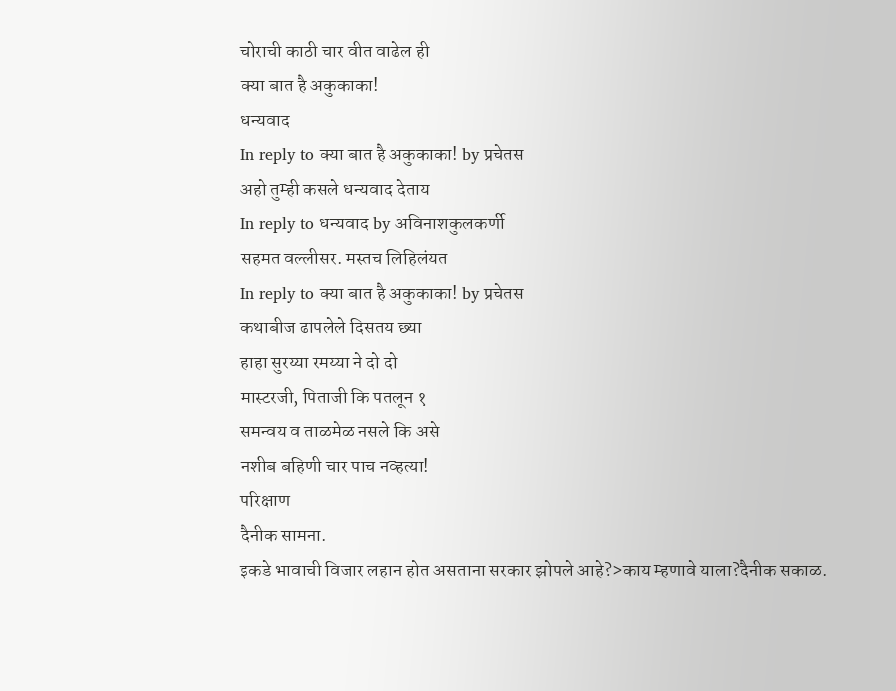चोराची काठी चार वीत वाढेल ही
क्या बात है अकुकाका!
धन्यवाद
In reply to क्या बात है अकुकाका! by प्रचेतस
अहो तुम्ही कसले धन्यवाद देताय
In reply to धन्यवाद by अविनाशकुलकर्णी
सहमत वल्लीसर. मस्तच लिहिलंयत
In reply to क्या बात है अकुकाका! by प्रचेतस
कथाबीज ढापलेले दिसतय छ्या
हाहा सुरय्या रमय्या ने दो दो
मास्टरजी, पिताजी कि पतलून १
समन्वय व ताळमेळ नसले कि असे
नशीब बहिणी चार पाच नव्हत्या!
परिक्षाण
दैनीक सामना.
इकडे भावाची विजार लहान होत असताना सरकार झोपले आहे?>काय म्हणावे याला?दैनीक सकाळ.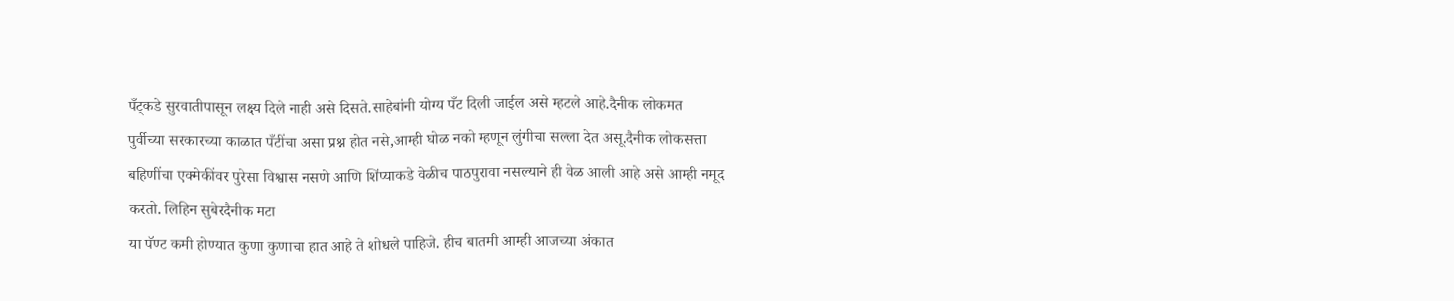पँट्कडे सुरवातीपासून लक्ष्य दिले नाही असे दिसते.साहेबांनी योग्य पँट दिली जाईल असे म्हटले आहे.दैनीक लोकमत
पुर्वीच्या सरकारच्या काळात पँटींचा असा प्रश्न होत नसे,आम्ही घोळ नको म्हणून लुंगीचा सल्ला देत असू.दैनीक लोकसत्ता
बहिणींचा एक्मेकींवर पुरेसा विश्वास नसणे आणि शिंप्याकडे वेळीच पाठपुरावा नसल्याने ही वेळ आली आहे असे आम्ही नमूद करतो. लिहिन सुबेरदैनीक मटा
या पॅण्ट कमी होण्यात कुणा कुणाचा हात आहे ते शोधले पाहिजे. हीच बातमी आम्ही आजच्या अंकात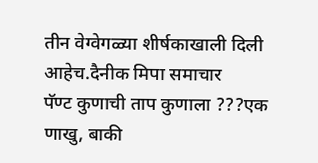तीन वेग्वेगळ्या शीर्षकाखाली दिली आहेच.दैनीक मिपा समाचार
पॅण्ट कुणाची ताप कुणाला ???एक णाखु, बाकी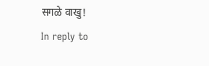सगळे वाखु!
In reply to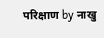परिक्षाण by नाखु